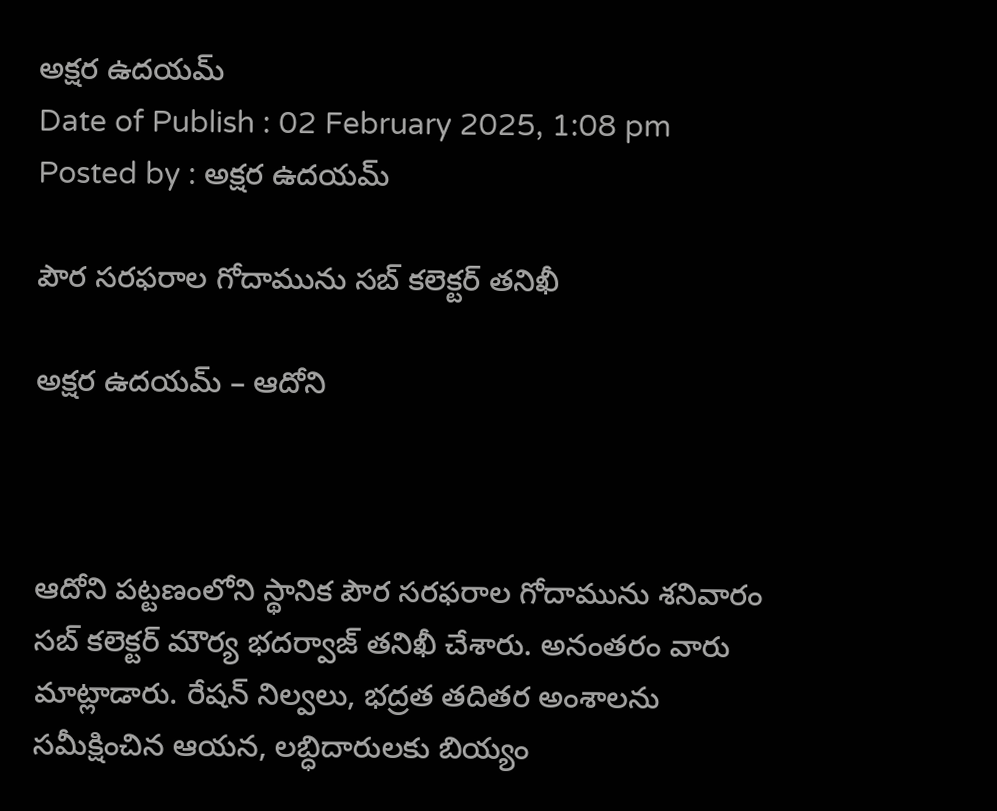అక్షర ఉదయమ్
Date of Publish : 02 February 2025, 1:08 pm Posted by : అక్షర ఉదయమ్

పౌర సరఫరాల గోదామును సబ్ కలెక్టర్ తనిఖీ

అక్షర ఉదయమ్ – ఆదోని



ఆదోని పట్టణంలోని స్థానిక పౌర సరఫరాల గోదామును శనివారం సబ్ కలెక్టర్ మౌర్య భదర్వాజ్ తనిఖీ చేశారు. అనంతరం వారు మాట్లాడారు. రేషన్ నిల్వలు, భద్రత తదితర అంశాలను సమీక్షించిన ఆయన, లబ్ధిదారులకు బియ్యం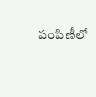పంపిణీలో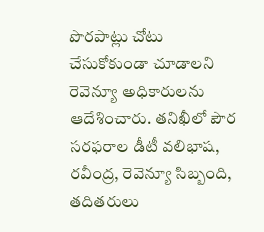పొరపాట్లు చోటు చేసుకోకుండా చూడాలని రెవెన్యూ అధికారులను ఆదేశించారు. తనిఖీలో పౌర సరఫరాల డీటీ వలిభాష, రవీంద్ర, రెవెన్యూ సిబ్బంది, తదితరులు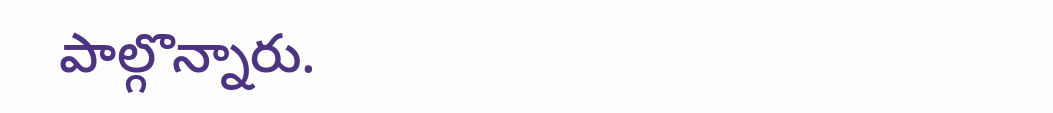పాల్గొన్నారు.